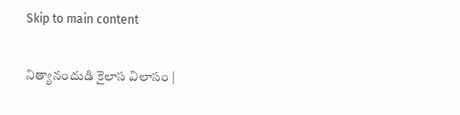Skip to main content

నిత్యానందుడి కైలాస విలాసం |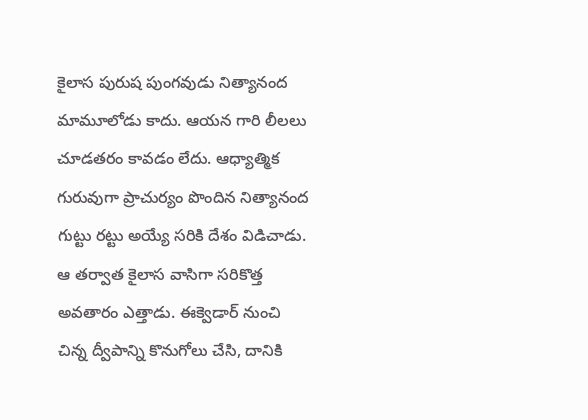కైలాస పురుష పుంగ‌వుడు నిత్యానంద మామూలోడు కాదు. ఆయ‌న గారి లీల‌లు చూడ‌త‌రం కావ‌డం లేదు. ఆధ్యాత్మిక గురువుగా ప్రాచుర్యం పొందిన నిత్యానంద గుట్టు ర‌ట్టు అయ్యే స‌రికి దేశం విడిచాడు. ఆ త‌ర్వాత కైలాస వాసిగా స‌రికొత్త అవ‌తారం ఎత్తాడు. ఈక్వెడార్ నుంచి చిన్న ద్వీపాన్ని కొనుగోలు చేసి, దానికి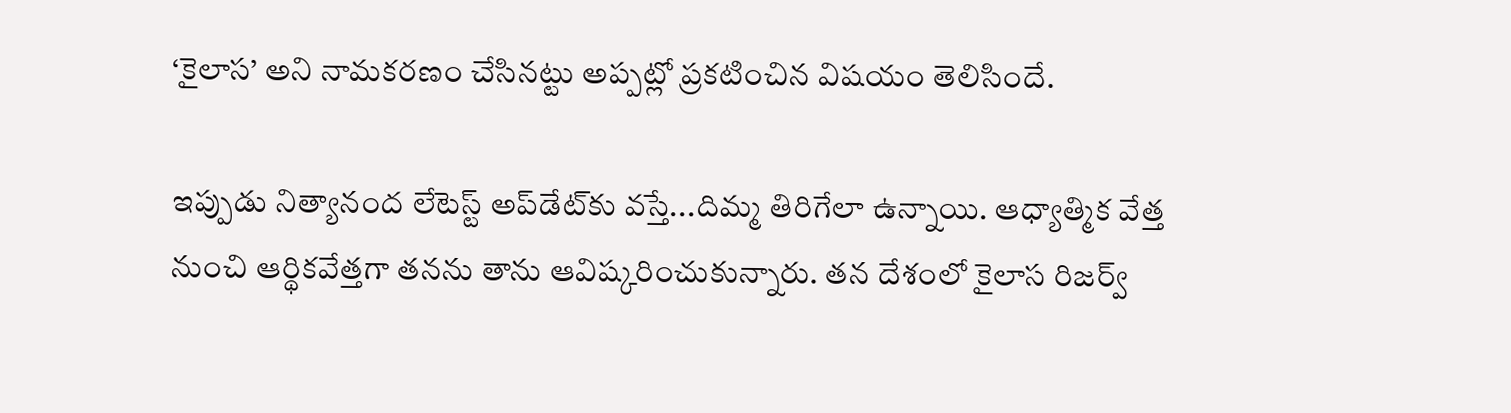‘కైలాస’ అని నామ‌క‌ర‌ణం చేసిన‌ట్టు అప్ప‌ట్లో ప్ర‌క‌టించిన విష‌యం తెలిసిందే.

ఇప్పుడు నిత్యానంద లేటెస్ట్ అప్‌డేట్‌కు వ‌స్తే...దిమ్మ తిరిగేలా ఉన్నాయి. ఆధ్యాత్మిక వేత్త నుంచి ఆర్థిక‌వేత్త‌గా త‌న‌ను తాను ఆవిష్క‌రించుకున్నారు. త‌న దేశంలో కైలాస రిజ‌ర్వ్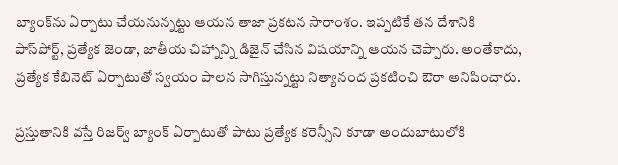బ్యాంక్‌ను ఏర్పాటు చేయ‌నున్న‌ట్టు ఆయ‌న తాజా ప్ర‌క‌ట‌న సారాంశం. ఇప్ప‌టికే త‌న దేశానికి పాస్‌పోర్ట్‌, ప్ర‌త్యేక జెండా, జాతీయ చిహ్నాన్ని డిజైన్ చేసిన విష‌యాన్ని ఆయ‌న చెప్పారు. అంతేకాదు, ప్ర‌త్యేక కేబినెట్ ఏర్పాటుతో స్వ‌యం పాల‌న సాగిస్తున్న‌ట్టు నిత్యానంద ప్ర‌క‌టించి ఔరా అనిపించారు.

ప్ర‌స్తుతానికి వ‌స్తే రిజ‌ర్వ్ బ్యాంక్ ఏర్పాటుతో పాటు ప్ర‌త్యేక క‌రెన్సీని కూడా అందుబాటులోకి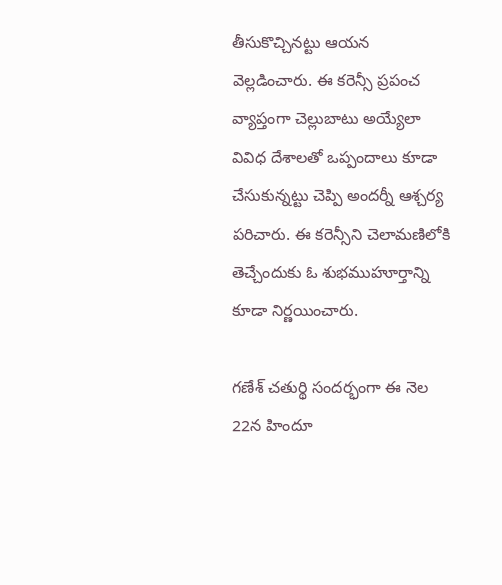తీసుకొచ్చిన‌ట్టు ఆయ‌న వెల్ల‌డించారు. ఈ క‌రెన్సీ ప్ర‌పంచ వ్యాప్తంగా చెల్లుబాటు అయ్యేలా వివిధ దేశాల‌తో ఒప్పందాలు కూడా చేసుకున్న‌ట్టు చెప్పి అంద‌ర్నీ ఆశ్చ‌ర్య ప‌రిచారు. ఈ క‌రెన్సీని చెలామ‌ణిలోకి తెచ్చేందుకు ఓ శుభ‌ముహూర్తాన్ని కూడా నిర్ణ‌యించారు.

గ‌ణేశ్ చతుర్థి సంద‌ర్భంగా ఈ నెల 22న హిందూ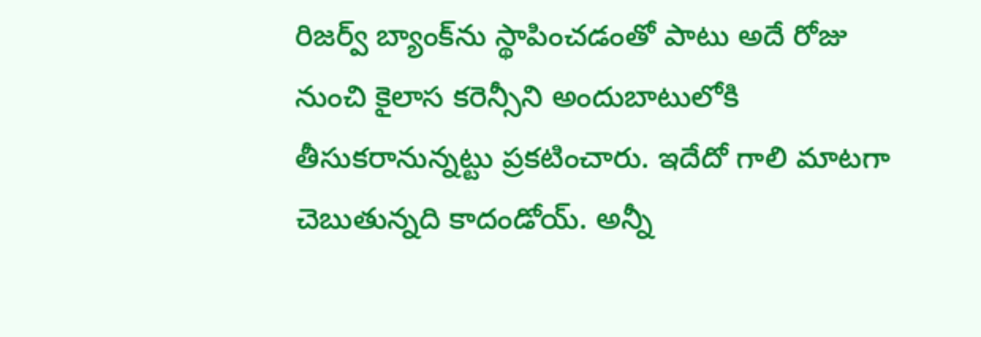రిజ‌ర్వ్ బ్యాంక్‌ను స్థాపించ‌డంతో పాటు అదే రోజు నుంచి కైలాస క‌రెన్సీని అందుబాటులోకి తీసుకరానున్న‌ట్టు ప్ర‌క‌టించారు. ఇదేదో గాలి మాట‌గా చెబుతున్న‌ది కాదండోయ్‌. అన్నీ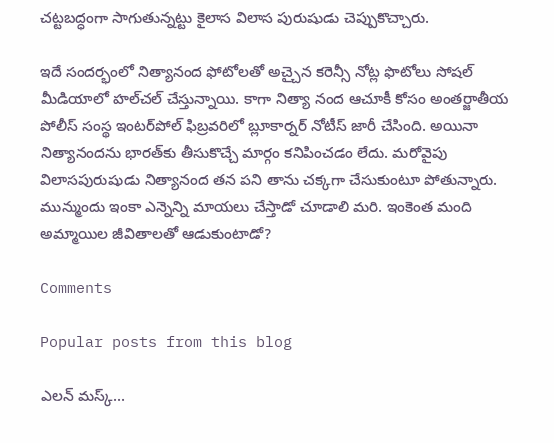చ‌ట్ట‌బ‌ద్ధంగా సాగుతున్న‌ట్టు కైలాస విలాస పురుషుడు చెప్పుకొచ్చారు.

ఇదే సంద‌ర్భంలో నిత్యానంద ఫోటోల‌తో అచ్చైన క‌రెన్సీ నోట్ల ఫొటోలు సోష‌ల్ మీడియాలో హ‌ల్‌చ‌ల్ చేస్తున్నాయి. కాగా నిత్యా నంద ఆచూకీ కోసం అంతర్జాతీయ పోలీస్‌ సంస్థ ఇంటర్‌పోల్‌ ఫిబ్రవరిలో బ్లూకార్నర్‌ నోటీస్‌ జారీ చేసింది. అయినా నిత్యానంద‌ను భార‌త్‌కు తీసుకొచ్చే మార్గం క‌నిపించ‌డం లేదు. మ‌రోవైపు విలాస‌పురుషుడు నిత్యానంద త‌న ప‌ని తాను చ‌క్క‌గా చేసుకుంటూ పోతున్నారు. మున్ముందు ఇంకా ఎన్నెన్ని మాయ‌లు చేస్తాడో చూడాలి మ‌రి. ఇంకెంత మంది అమ్మాయిల జీవితాల‌తో ఆడుకుంటాడో?

Comments

Popular posts from this blog

ఎలన్ మస్క్...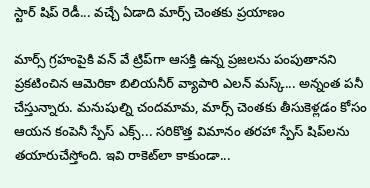స్టార్ షిప్ రెడీ... వచ్చే ఏడాది మార్స్ చెంతకు ప్రయాణం

మార్స్ గ్రహంపైకి వన్ వే ట్రిప్‌గా ఆసక్తి ఉన్న ప్రజలను పంపుతానని ప్రకటించిన ఆమెరికా బిలియనీర్ వ్యాపారి ఎలన్ మస్క్... అన్నంత పనీ చేస్తున్నారు. మనుషుల్ని చందమామ, మార్స్ చెంతకు తీసుకెళ్లడం కోసం ఆయన కంపెనీ స్పేస్ ఎక్స్... సరికొత్త విమానం తరహా స్పేస్ షిప్‌లను తయారుచేస్తోంది. ఇవి రాకెట్‌‌లా కాకుండా...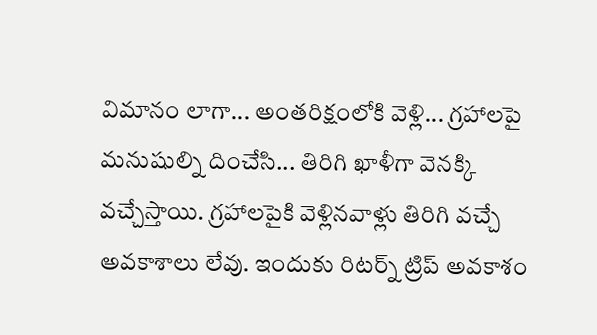విమానం లాగా... అంతరిక్షంలోకి వెళ్లి... గ్రహాలపై మనుషుల్ని దించేసి... తిరిగి ఖాళీగా వెనక్కి వచ్చేస్తాయి. గ్రహాలపైకి వెళ్లినవాళ్లు తిరిగి వచ్చే అవకాశాలు లేవు. ఇందుకు రిటర్న్ ట్రిప్ అవకాశం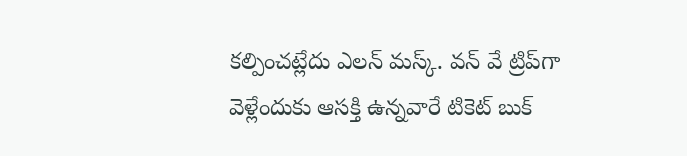కల్పించట్లేదు ఎలన్ మస్క్. వన్ వే ట్రిప్‌గా వెళ్లేందుకు ఆసక్తి ఉన్నవారే టికెట్ బుక్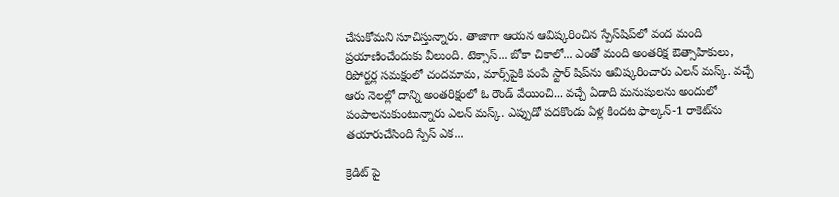చేసుకోమని సూచిస్తున్నారు. తాజాగా ఆయన ఆవిష్కరించిన స్పేస్‌షిప్‌లో వంద మంది ప్రయాణించేందుకు వీలుంది. టెక్సాస్... బోకా చికాలో... ఎంతో మంది అంతరిక్ష ఔత్సాహికులు, రిపోర్టర్ల సమక్షంలో చందమామ, మార్స్‌పైకి పంపే స్టార్ షిప్‌ను ఆవిష్కరించారు ఎలన్ మస్క్. వచ్చే ఆరు నెలల్లో దాన్ని అంతరిక్షంలో ఓ రౌండ్ వేయించి... వచ్చే ఏడాది మనుషులను అందులో పంపాలనుకుంటున్నారు ఎలన్ మస్క్. ఎప్పుడో పదకొండు ఏళ్ల కిందట ఫాల్కన్-1 రాకెట్‌ను తయారుచేసింది స్పేస్ ఎక...

క్రెడిట్ పై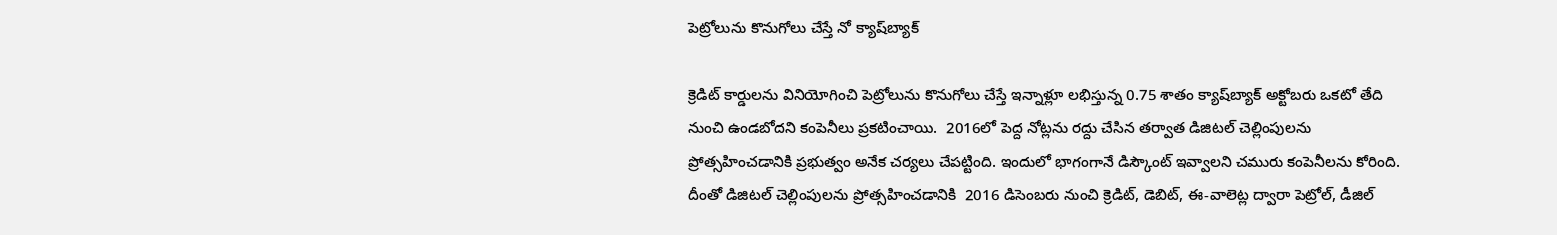పెట్రోలును కొనుగోలు చేస్తే నో క్యాష్‌బ్యాక్‌

క్రెడిట్‌ కార్డులను వినియోగించి పెట్రోలును కొనుగోలు చేస్తే ఇన్నాళ్లూ లభిస్తున్న 0.75 శాతం క్యాష్‌బ్యాక్‌ అక్టోబరు ఒకటో తేది నుంచి ఉండబోదని కంపెనీలు ప్ర‌క‌టించాయి.  2016లో పెద్ద నోట్లను రద్దు చేసిన తర్వాత డిజిటల్‌ చెల్లింపులను ప్రోత్సహించడానికి ప్రభుత్వం అనేక చర్యలు చేపట్టింది. ఇందులో భాగంగానే డిస్కౌంట్‌ ఇవ్వాలని చమురు కంపెనీలను కోరింది. దీంతో డిజిటల్‌ చెల్లింపులను ప్రోత్సహించడానికి  2016 డిసెంబరు నుంచి క్రెడిట్‌, డెబిట్‌, ఈ-వాలెట్ల ద్వారా పెట్రోల్‌, డీజిల్‌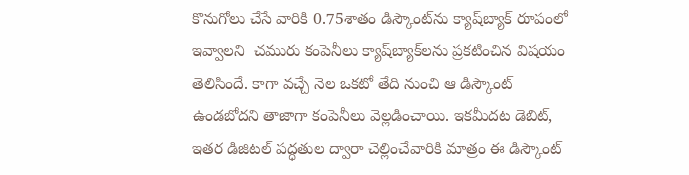కొనుగోలు చేసే వారికి 0.75శాతం డిస్కౌంట్‌ను క్యాష్‌బ్యాక్‌ రూపంలో  ఇవ్వాల‌ని  చమురు కంపెనీలు క్యాష్‌బ్యాక్‌లను ప్రకటించిన విష‌యం తెలిసిందే. కాగా వచ్చే నెల ఒకటో తేది నుంచి ఆ డిస్కౌంట్‌ ఉండబోదని తాజాగా కంపెనీలు వెల్లడించాయి. ఇకమీదట డెబిట్‌, ఇతర డిజిటల్‌ పద్ధతుల ద్వారా చెల్లించేవారికి మాత్రం ఈ డిస్కౌంట్‌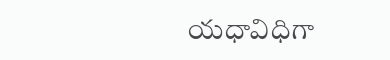యధావిధిగా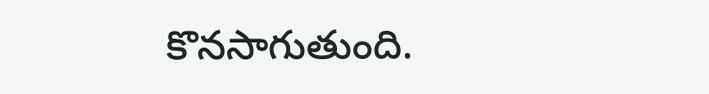కొనసాగుతుంది.